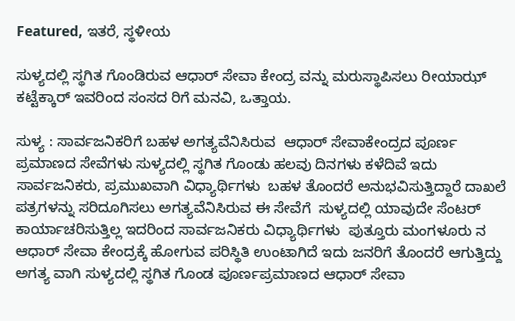Featured, ಇತರೆ, ಸ್ಥಳೀಯ

ಸುಳ್ಯದಲ್ಲಿ ಸ್ಥಗಿತ ಗೊಂಡಿರುವ ಆಧಾರ್ ಸೇವಾ ಕೇಂದ್ರ ವನ್ನು ಮರುಸ್ಥಾಪಿಸಲು ರೀಯಾಝ್ ಕಟ್ಟೆಕ್ಕಾರ್ ಇವರಿಂದ ಸಂಸದ ರಿಗೆ ಮನವಿ, ಒತ್ತಾಯ.

ಸುಳ್ಯ : ಸಾರ್ವಜನಿಕರಿಗೆ ಬಹಳ ಅಗತ್ಯವೆನಿಸಿರುವ  ಆಧಾರ್ ಸೇವಾಕೇಂದ್ರದ ಪೂರ್ಣ ಪ್ರಮಾಣದ ಸೇವೆಗಳು ಸುಳ್ಯದಲ್ಲಿ ಸ್ಥಗಿತ ಗೊಂಡು ಹಲವು ದಿನಗಳು ಕಳೆದಿವೆ ಇದು ಸಾರ್ವಜನಿಕರು, ಪ್ರಮುಖವಾಗಿ ವಿಧ್ಯಾರ್ಥಿಗಳು  ಬಹಳ ತೊಂದರೆ ಅನುಭವಿಸುತ್ತಿದ್ದಾರೆ ದಾಖಲೆ ಪತ್ರಗಳನ್ನು ಸರಿದೂಗಿಸಲು ಅಗತ್ಯವೆನಿಸಿರುವ ಈ ಸೇವೆಗೆ  ಸುಳ್ಯದಲ್ಲಿ ಯಾವುದೇ ಸೆಂಟರ್ ಕಾರ್ಯಾಚರಿಸುತ್ತಿಲ್ಲ ಇದರಿಂದ ಸಾರ್ವಜನಿಕರು ವಿಧ್ಯಾರ್ಥಿಗಳು  ಪುತ್ತೂರು ಮಂಗಳೂರು ನ ಆಧಾರ್ ಸೇವಾ ಕೇಂದ್ರಕ್ಕೆ ಹೋಗುವ ಪರಿಸ್ಥಿತಿ ಉಂಟಾಗಿದೆ ಇದು ಜನರಿಗೆ ತೊಂದರೆ ಆಗುತ್ತಿದ್ದು ಅಗತ್ಯ ವಾಗಿ ಸುಳ್ಯದಲ್ಲಿ ಸ್ಥಗಿತ ಗೊಂಡ ಪೂರ್ಣಪ್ರಮಾಣದ ಆಧಾರ್ ಸೇವಾ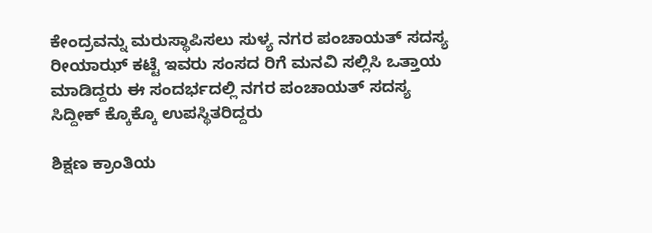ಕೇಂದ್ರವನ್ನು ಮರುಸ್ಥಾಪಿಸಲು ಸುಳ್ಯ ನಗರ ಪಂಚಾಯತ್ ಸದಸ್ಯ  ರೀಯಾಝ್ ಕಟ್ಟೆ ಇವರು ಸಂಸದ ರಿಗೆ ಮನವಿ ಸಲ್ಲಿಸಿ ಒತ್ತಾಯ ಮಾಡಿದ್ದರು ಈ ಸಂದರ್ಭದಲ್ಲಿ ನಗರ ಪಂಚಾಯತ್ ಸದಸ್ಯ ಸಿದ್ದೀಕ್ ಕ್ಕೊಕ್ಕೊ ಉಪಸ್ಥಿತರಿದ್ದರು

ಶಿಕ್ಷಣ ಕ್ರಾಂತಿಯ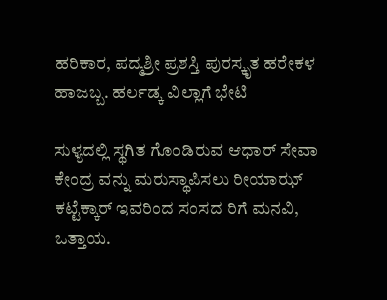ಹರಿಕಾರ, ಪದ್ಮಶ್ರೀ ಪ್ರಶಸ್ತಿ ಪುರಸ್ಕೃತ ಹರೇಕಳ ಹಾಜಬ್ಬ. ಹರ್ಲಡ್ಕ ವಿಲ್ಲಾಗೆ ಭೇಟಿ

ಸುಳ್ಯದಲ್ಲಿ ಸ್ಥಗಿತ ಗೊಂಡಿರುವ ಆಧಾರ್ ಸೇವಾ ಕೇಂದ್ರ ವನ್ನು ಮರುಸ್ಥಾಪಿಸಲು ರೀಯಾಝ್ ಕಟ್ಟೆಕ್ಕಾರ್ ಇವರಿಂದ ಸಂಸದ ರಿಗೆ ಮನವಿ, ಒತ್ತಾಯ.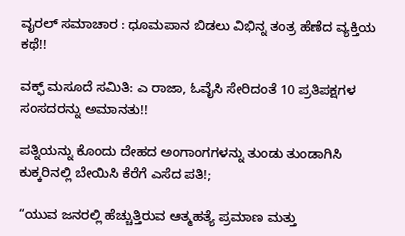ವೖರಲ್ ಸಮಾಚಾರ : ಧೂಮಪಾನ ಬಿಡಲು ವಿಭಿನ್ನ ತಂತ್ರ ಹೆಣೆದ ವ್ಯಕ್ತಿಯ ಕಥೆ!!

ವಕ್ಫ್ ಮಸೂದೆ ಸಮಿತಿ: ಎ ರಾಜಾ, ಓವೈಸಿ ಸೇರಿದಂತೆ 10 ಪ್ರತಿಪಕ್ಷಗಳ ಸಂಸದರನ್ನು ಅಮಾನತು!!

ಪತ್ನಿಯನ್ನು ಕೊಂದು ದೇಹದ ಅಂಗಾಂಗಗಳನ್ನು ತುಂಡು ತುಂಡಾಗಿಸಿ ಕುಕ್ಕರಿನಲ್ಲಿ ಬೇಯಿಸಿ ಕೆರೆಗೆ ಎಸೆದ ಪತಿ!;

“ಯುವ ಜನರಲ್ಲಿ ಹೆಚ್ಚುತ್ತಿರುವ ಆತ್ಮಹತ್ಯೆ ಪ್ರಮಾಣ ಮತ್ತು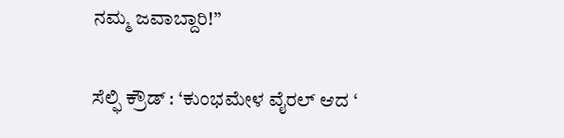ನಮ್ಮ ಜವಾಬ್ದಾರಿ!”

ಸೆಲ್ಫಿ ಕ್ರೌಡ್ : ‘ಕುಂಭಮೇಳ ವೈರಲ್ ಆದ ‘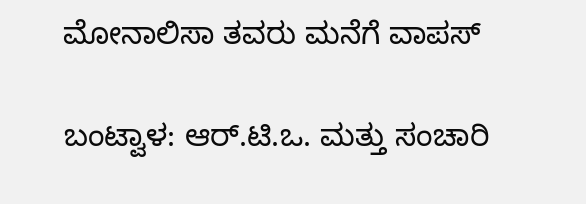ಮೋನಾಲಿಸಾ ತವರು ಮನೆಗೆ ವಾಪಸ್

ಬಂಟ್ವಾಳ: ಆರ್.ಟಿ.ಒ. ಮತ್ತು ಸಂಚಾರಿ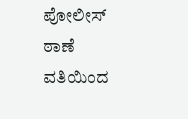ಪೋಲೀಸ್ ಠಾಣೆ ವತಿಯಿಂದ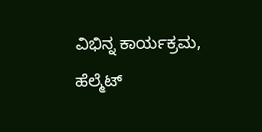ವಿಭಿನ್ನ ಕಾರ್ಯಕ್ರಮ, ಹೆಲ್ಮೆಟ್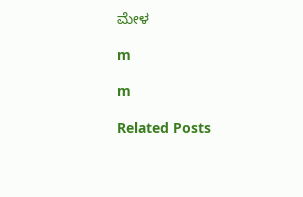ಮೇಳ

m

m

Related Posts